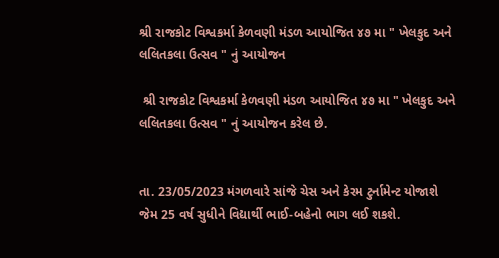શ્રી રાજકોટ વિશ્વકર્મા કેળવણી મંડળ આયોજિત ૪૭ મા " ખેલકુદ અને લલિતકલા ઉત્સવ " નું આયોજન

 શ્રી રાજકોટ વિશ્વકર્મા કેળવણી મંડળ આયોજિત ૪૭ મા " ખેલકુદ અને લલિતકલા ઉત્સવ " નું આયોજન કરેલ છે.


તા. 23/05/2023 મંગળવારે સાંજે ચેસ અને કેરમ ટુર્નામેન્ટ યોજાશે જેમ 25 વર્ષ સુધીને વિદ્યાર્થી ભાઈ-બહેનો ભાગ લઈ શકશે.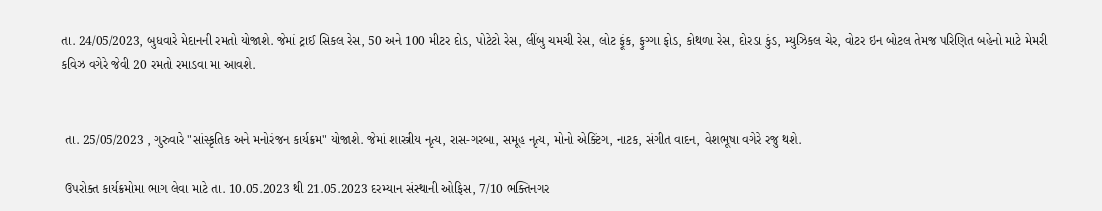તા. 24/05/2023, બુધવારે મેદાનની રમતો યોજાશે. જેમાં ટ્રાઈ સિકલ રેસ, 50 અને 100 મીટર દોડ, પોટેટો રેસ, લીંબુ ચમચી રેસ, લોટ ફૂંક, ફુગ્ગા ફોડ, કોથળા રેસ, દોરડા કુંડ, મ્યુઝિકલ ચેર, વોટર ઇન બોટલ તેમજ પરિણિત બહેનો માટે મેમરી કવિઝ વગેરે જેવી 20 રમતો રમાડવા મા આવશે.


 તા. 25/05/2023 , ગુરુવારે "સાંસ્કૃતિક અને મનોરંજન કાર્યક્રમ" યોજાશે. જેમાં શાસ્ત્રીય નૃત્ય, રાસ-ગરબા, સમૂહ નૃત્ય, મોનો એક્ટિંગ, નાટક, સંગીત વાદન, વેશભૂષા વગેરે રજુ થશે.

 ઉપરોક્ત કાર્યક્રમોમા ભાગ લેવા માટે તા. 10.05.2023 થી 21.05.2023 દરમ્યાન સંસ્થાની ઓફિસ, 7/10 ભક્તિનગર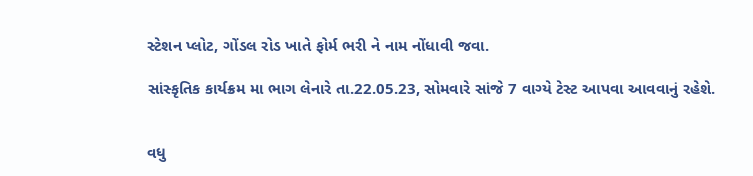સ્ટેશન પ્લોટ, ગોંડલ રોડ ખાતે ફોર્મ ભરી ને નામ નોંધાવી જવા.

સાંસ્કૃતિક કાર્યક્રમ મા ભાગ લેનારે તા.22.05.23, સોમવારે સાંજે 7 વાગ્યે ટેસ્ટ આપવા આવવાનું રહેશે.


વધુ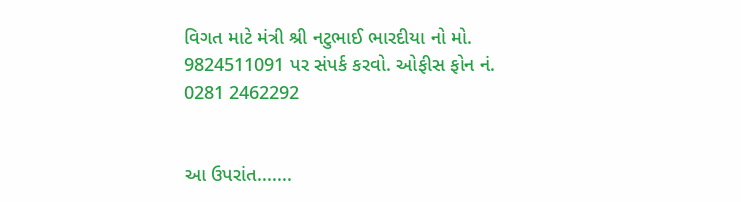વિગત માટે મંત્રી શ્રી નટુભાઈ ભારદીયા નો મો. 9824511091 પર સંપર્ક કરવો. ઓફીસ ફોન નં. 0281 2462292


આ ઉપરાંત.......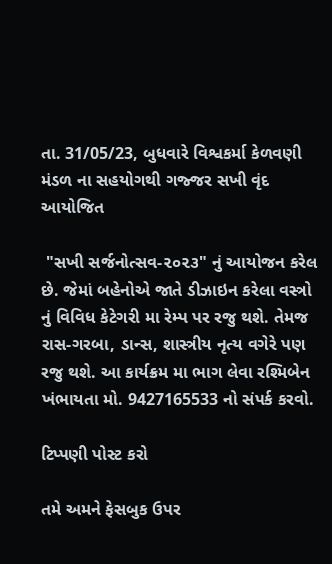તા. 31/05/23, બુધવારે વિશ્વકર્મા કેળવણી મંડળ ના સહયોગથી ગજ્જર સખી વૃંદ આયોજિત

 "સખી સર્જનોત્સવ-૨૦૨૩" નું આયોજન કરેલ છે. જેમાં બહેનોએ જાતે ડીઝાઇન કરેલા વસ્ત્રો નું વિવિધ કેટેગરી મા રેમ્પ પર રજુ થશે. તેમજ રાસ-ગરબા, ડાન્સ, શાસ્ત્રીય નૃત્ય વગેરે પણ રજુ થશે. આ કાર્યક્રમ મા ભાગ લેવા રશ્મિબેન ખંભાયતા મો. 9427165533 નો સંપર્ક કરવો.

ટિપ્પણી પોસ્ટ કરો

તમે અમને ફેસબુક ઉપર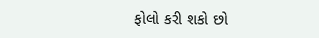ફોલો કરી શકો છો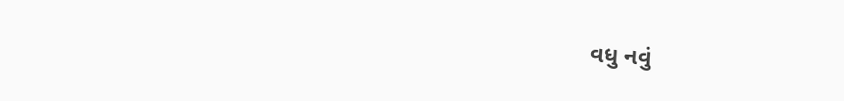વધુ નવું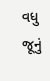વધુ જૂનું